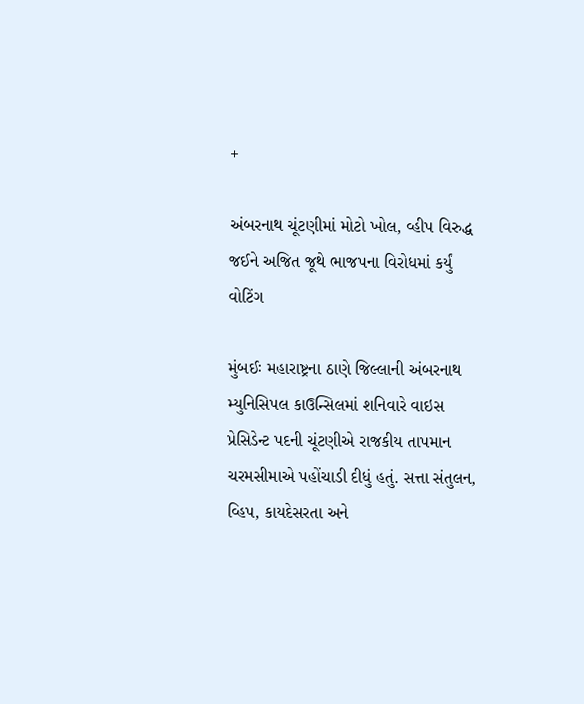+

અંબરનાથ ચૂંટણીમાં મોટો ખોલ, વ્હીપ વિરુદ્ધ જઈને અજિત જૂથે ભાજપના વિરોધમાં કર્યું વોટિંગ

મુંબઈઃ મહારાષ્ટ્રના ઠાણે જિલ્લાની અંબરનાથ મ્યુનિસિપલ કાઉન્સિલમાં શનિવારે વાઇસ પ્રેસિડેન્ટ પદની ચૂંટણીએ રાજકીય તાપમાન ચરમસીમાએ પહોંચાડી દીધું હતું. સત્તા સંતુલન, વ્હિપ, કાયદેસરતા અને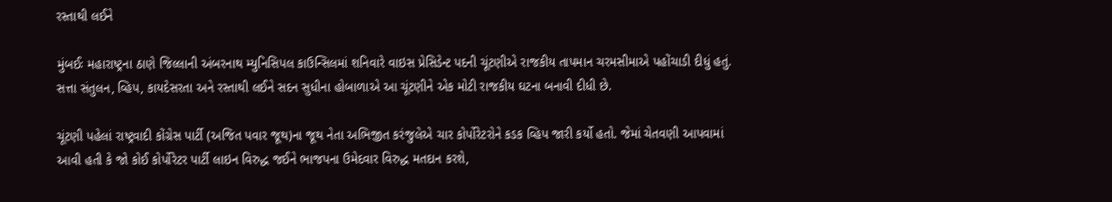રસ્તાથી લઈને

મુંબઈઃ મહારાષ્ટ્રના ઠાણે જિલ્લાની અંબરનાથ મ્યુનિસિપલ કાઉન્સિલમાં શનિવારે વાઇસ પ્રેસિડેન્ટ પદની ચૂંટણીએ રાજકીય તાપમાન ચરમસીમાએ પહોંચાડી દીધું હતું. સત્તા સંતુલન, વ્હિપ, કાયદેસરતા અને રસ્તાથી લઈને સદન સુધીના હોબાળાએ આ ચૂંટણીને એક મોટી રાજકીય ઘટના બનાવી દીધી છે.

ચૂંટણી પહેલાં રાષ્ટ્રવાદી કોંગ્રેસ પાર્ટી (અજિત પવાર જૂથ)ના જૂથ નેતા અભિજીત કરંજુલેએ ચાર કોર્પોરેટરોને કડક વ્હિપ જારી કર્યો હતો. જેમાં ચેતવણી આપવામાં આવી હતી કે જો કોઈ કોર્પોરેટર પાર્ટી લાઇન વિરુદ્ધ જઈને ભાજપના ઉમેદવાર વિરુદ્ધ મતદાન કરશે,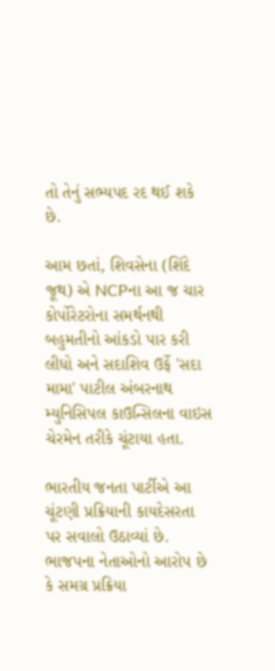તો તેનું સભ્યપદ રદ થઈ શકે છે.

આમ છતાં, શિવસેના (શિંદે જૂથ) એ NCPના આ જ ચાર કોર્પોરેટરોના સમર્થનથી બહુમતીનો આંકડો પાર કરી લીધો અને સદાશિવ ઉર્ફે 'સદા મામા' પાટીલ અંબરનાથ મ્યુનિસિપલ કાઉન્સિલના વાઇસ ચેરમેન તરીકે ચૂંટાયા હતા.

ભારતીય જનતા પાર્ટીએ આ ચૂંટણી પ્રક્રિયાની કાયદેસરતા પર સવાલો ઉઠાવ્યાં છે. ભાજપના નેતાઓનો આરોપ છે કે સમગ્ર પ્રક્રિયા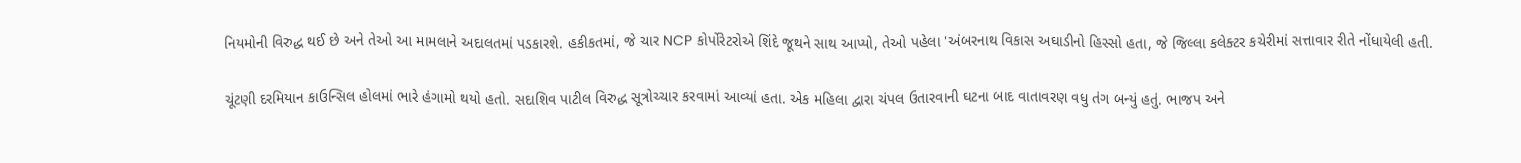નિયમોની વિરુદ્ધ થઈ છે અને તેઓ આ મામલાને અદાલતમાં પડકારશે. હકીકતમાં, જે ચાર NCP કોર્પોરેટરોએ શિંદે જૂથને સાથ આપ્યો, તેઓ પહેલા 'અંબરનાથ વિકાસ અઘાડીનો હિસ્સો હતા, જે જિલ્લા કલેક્ટર કચેરીમાં સત્તાવાર રીતે નોંધાયેલી હતી.

ચૂંટણી દરમિયાન કાઉન્સિલ હોલમાં ભારે હંગામો થયો હતો. સદાશિવ પાટીલ વિરુદ્ધ સૂત્રોચ્ચાર કરવામાં આવ્યાં હતા. એક મહિલા દ્વારા ચંપલ ઉતારવાની ઘટના બાદ વાતાવરણ વધુ તંગ બન્યું હતું. ભાજપ અને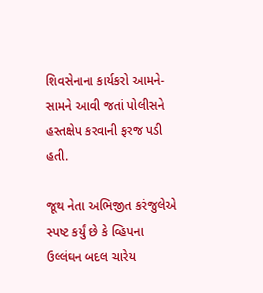શિવસેનાના કાર્યકરો આમને-સામને આવી જતાં પોલીસને હસ્તક્ષેપ કરવાની ફરજ પડી હતી.

જૂથ નેતા અભિજીત કરંજુલેએ સ્પષ્ટ કર્યું છે કે વ્હિપના ઉલ્લંઘન બદલ ચારેય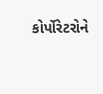કોર્પોરેટરોને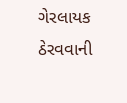ગેરલાયક ઠેરવવાની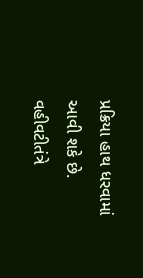પ્રક્રિયા હાથ ધરવામાં આવી શકે છે. વહીવટીતંત્રે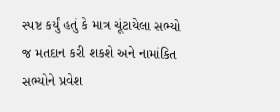સ્પષ્ટ કર્યું હતું કે માત્ર ચૂંટાયેલા સભ્યો જ મતદાન કરી શકશે અને નામાંકિત સભ્યોને પ્રવેશ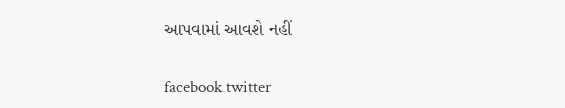આપવામાં આવશે નહીં

facebook twitter